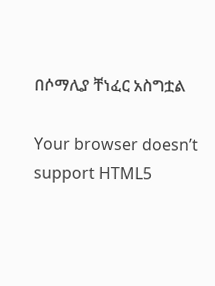በሶማሊያ ቸነፈር አስግቷል

Your browser doesn’t support HTML5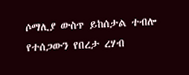ሶማሊያ ውስጥ ይከሰታል ተብሎ የተሰጋውን የበረታ ረሃብ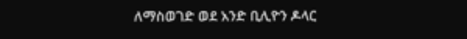ለማስወገድ ወደ አንድ ቢሊዮን ዶላር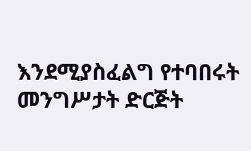እንደሚያስፈልግ የተባበሩት መንግሥታት ድርጅት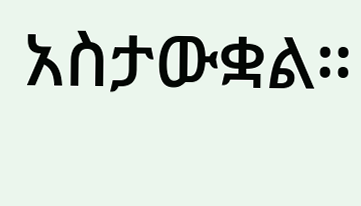አስታውቋል።